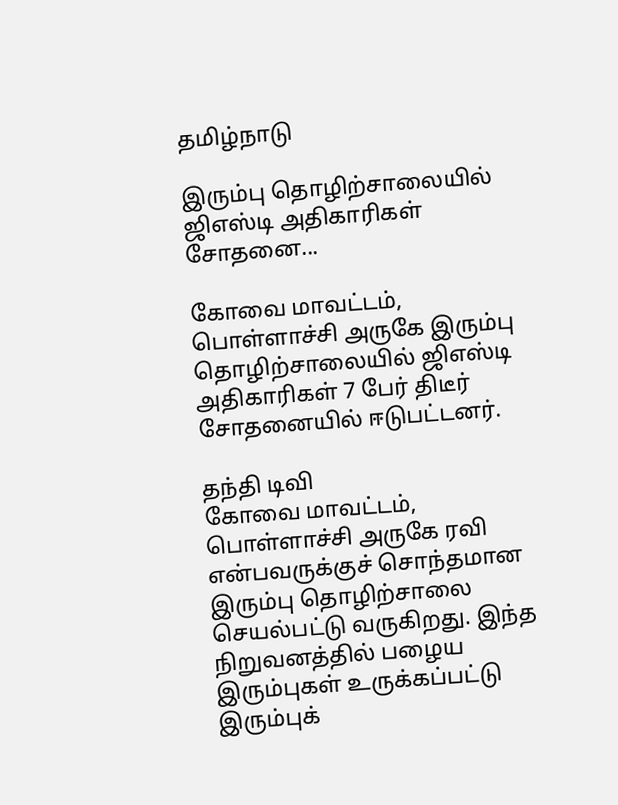தமிழ்நாடு

இரும்பு தொழிற்சாலையில் ஜிஎஸ்டி அதிகாரிகள் சோதனை...

கோவை மாவட்டம், பொள்ளாச்சி அருகே இரும்பு தொழிற்சாலையில் ஜிஎஸ்டி அதிகாரிகள் 7 பேர் திடீர் சோதனையில் ஈடுபட்டனர்.

தந்தி டிவி
கோவை மாவட்டம், பொள்ளாச்சி அருகே ரவி என்பவருக்குச் சொந்தமான இரும்பு தொழிற்சாலை செயல்பட்டு வருகிறது. இந்த நிறுவனத்தில் பழைய இரும்புகள் உருக்கப்பட்டு இரும்புக்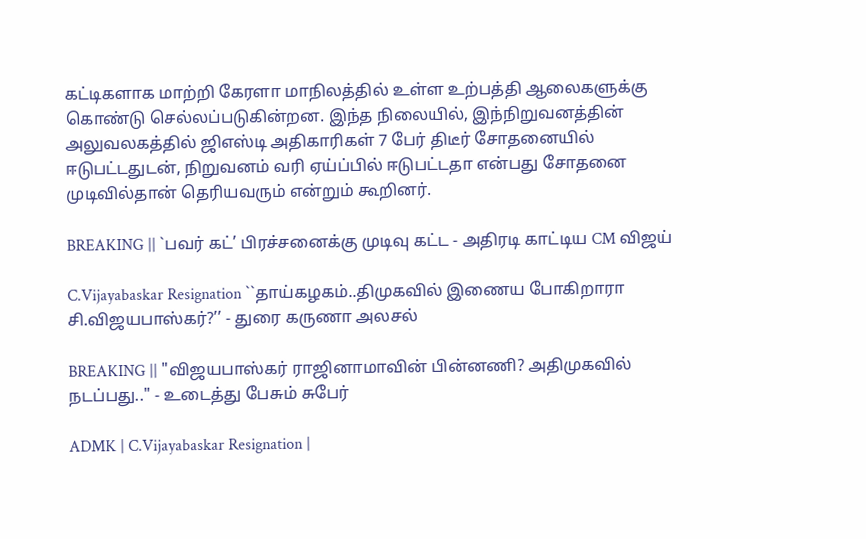கட்டிகளாக மாற்றி கேரளா மாநிலத்தில் உள்ள உற்பத்தி ஆலைகளுக்கு கொண்டு செல்லப்படுகின்றன. இந்த நிலையில், இந்நிறுவனத்தின் அலுவலகத்தில் ஜிஎஸ்டி அதிகாரிகள் 7 பேர் திடீர் சோதனையில் ஈடுபட்டதுடன், நிறுவனம் வரி ஏய்ப்பில் ஈடுபட்டதா என்பது சோதனை முடிவில்தான் தெரியவரும் என்றும் கூறினர்.

BREAKING || `பவர் கட்’ பிரச்சனைக்கு முடிவு கட்ட - அதிரடி காட்டிய CM விஜய்

C.Vijayabaskar Resignation ``தாய்கழகம்..திமுகவில் இணைய போகிறாரா சி.விஜயபாஸ்கர்?’’ - துரை கருணா அலசல்

BREAKING || "விஜயபாஸ்கர் ராஜினாமாவின் பின்னணி? அதிமுகவில் நடப்பது.." - உடைத்து பேசும் சுபேர்

ADMK | C.Vijayabaskar Resignation |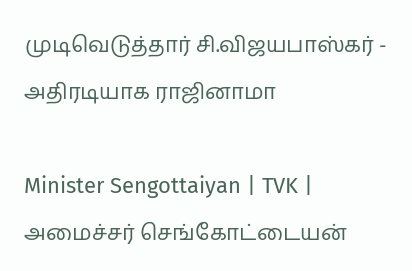முடிவெடுத்தார் சி.விஜயபாஸ்கர் - அதிரடியாக ராஜினாமா

Minister Sengottaiyan | TVK | அமைச்சர் செங்கோட்டையன்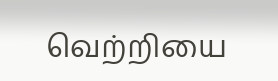வெற்றியை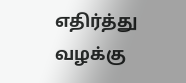எதிர்த்து வழக்கு